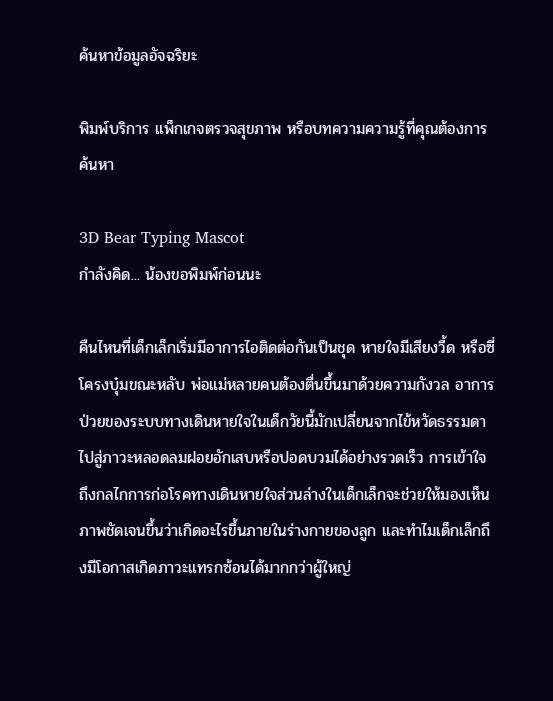ค้นหาข้อมูลอัจฉริยะ

พิมพ์บริการ แพ็กเกจตรวจสุขภาพ หรือบทความความรู้ที่คุณต้องการค้นหา

3D Bear Typing Mascot
กำลังคิด... น้องขอพิมพ์ก่อนนะ

คืนไหนที่เด็กเล็กเริ่มมีอาการไอติดต่อกันเป็นชุด หายใจมีเสียงวี้ด หรือซี่โครงบุ๋มขณะหลับ พ่อแม่หลายคนต้องตื่นขึ้นมาด้วยความกังวล อาการป่วยของระบบทางเดินหายใจในเด็กวัยนี้มักเปลี่ยนจากไข้หวัดธรรมดาไปสู่ภาวะหลอดลมฝอยอักเสบหรือปอดบวมได้อย่างรวดเร็ว การเข้าใจถึงกลไกการก่อโรคทางเดินหายใจส่วนล่างในเด็กเล็กจะช่วยให้มองเห็นภาพชัดเจนขึ้นว่าเกิดอะไรขึ้นภายในร่างกายของลูก และทำไมเด็กเล็กถึงมีโอกาสเกิดภาวะแทรกซ้อนได้มากกว่าผู้ใหญ่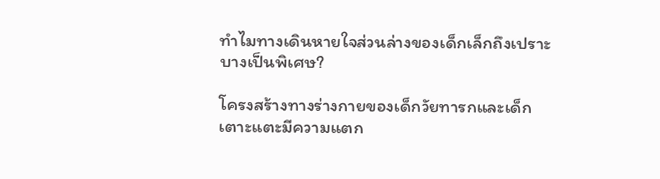ทำไมทางเดินหายใจส่วนล่างของเด็กเล็กถึงเปราะบางเป็นพิเศษ?

โครงสร้างทางร่างกายของเด็กวัยทารกและเด็กเตาะแตะมีความแตก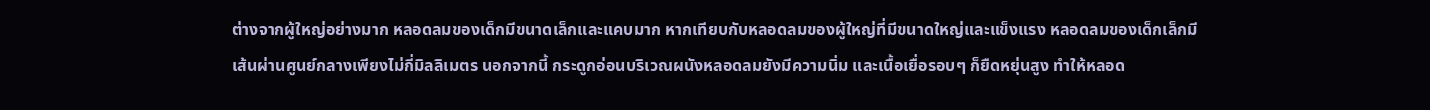ต่างจากผู้ใหญ่อย่างมาก หลอดลมของเด็กมีขนาดเล็กและแคบมาก หากเทียบกับหลอดลมของผู้ใหญ่ที่มีขนาดใหญ่และแข็งแรง หลอดลมของเด็กเล็กมีเส้นผ่านศูนย์กลางเพียงไม่กี่มิลลิเมตร นอกจากนี้ กระดูกอ่อนบริเวณผนังหลอดลมยังมีความนิ่ม และเนื้อเยื่อรอบๆ ก็ยืดหยุ่นสูง ทำให้หลอด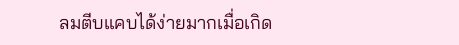ลมตีบแคบได้ง่ายมากเมื่อเกิด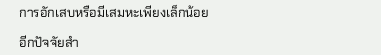การอักเสบหรือมีเสมหะเพียงเล็กน้อย

อีกปัจจัยสำ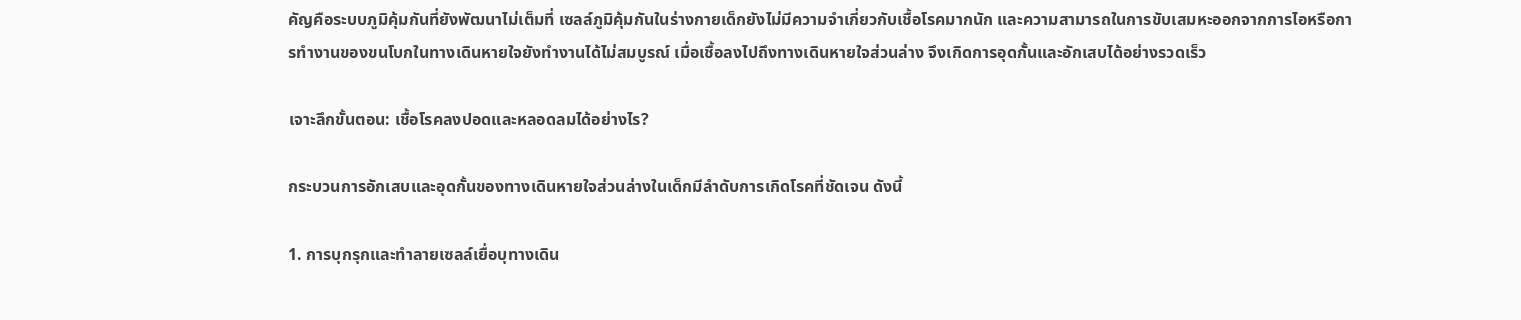คัญคือระบบภูมิคุ้มกันที่ยังพัฒนาไม่เต็มที่ เซลล์ภูมิคุ้มกันในร่างกายเด็กยังไม่มีความจำเกี่ยวกับเชื้อโรคมากนัก และความสามารถในการขับเสมหะออกจากการไอหรือการทำงานของขนโบกในทางเดินหายใจยังทำงานได้ไม่สมบูรณ์ เมื่อเชื้อลงไปถึงทางเดินหายใจส่วนล่าง จึงเกิดการอุดกั้นและอักเสบได้อย่างรวดเร็ว

เจาะลึกขั้นตอน: เชื้อโรคลงปอดและหลอดลมได้อย่างไร?

กระบวนการอักเสบและอุดกั้นของทางเดินหายใจส่วนล่างในเด็กมีลำดับการเกิดโรคที่ชัดเจน ดังนี้

1. การบุกรุกและทำลายเซลล์เยื่อบุทางเดิน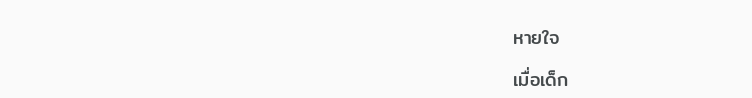หายใจ

เมื่อเด็ก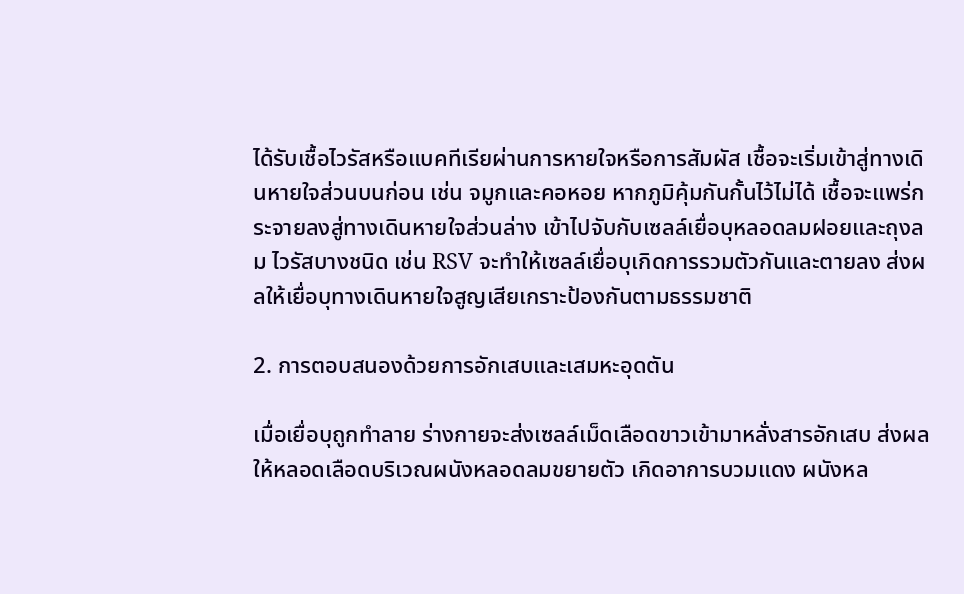ได้รับเชื้อไวรัสหรือแบคทีเรียผ่านการหายใจหรือการสัมผัส เชื้อจะเริ่มเข้าสู่ทางเดินหายใจส่วนบนก่อน เช่น จมูกและคอหอย หากภูมิคุ้มกันกั้นไว้ไม่ได้ เชื้อจะแพร่กระจายลงสู่ทางเดินหายใจส่วนล่าง เข้าไปจับกับเซลล์เยื่อบุหลอดลมฝอยและถุงลม ไวรัสบางชนิด เช่น RSV จะทำให้เซลล์เยื่อบุเกิดการรวมตัวกันและตายลง ส่งผลให้เยื่อบุทางเดินหายใจสูญเสียเกราะป้องกันตามธรรมชาติ

2. การตอบสนองด้วยการอักเสบและเสมหะอุดตัน

เมื่อเยื่อบุถูกทำลาย ร่างกายจะส่งเซลล์เม็ดเลือดขาวเข้ามาหลั่งสารอักเสบ ส่งผลให้หลอดเลือดบริเวณผนังหลอดลมขยายตัว เกิดอาการบวมแดง ผนังหล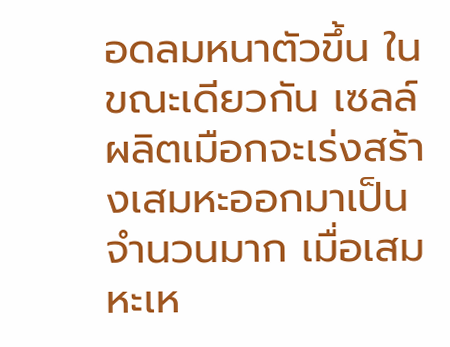อดลมหนาตัวขึ้น ในขณะเดียวกัน เซลล์ผลิตเมือกจะเร่งสร้างเสมหะออกมาเป็นจำนวนมาก เมื่อเสมหะเห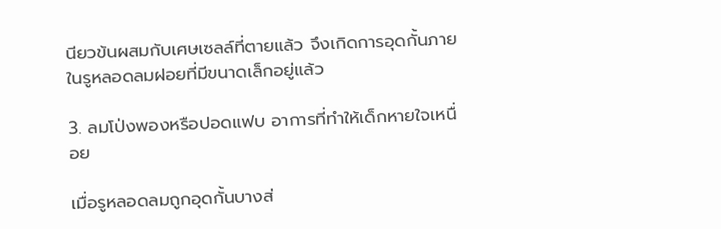นียวข้นผสมกับเศษเซลล์ที่ตายแล้ว จึงเกิดการอุดกั้นภายในรูหลอดลมฝอยที่มีขนาดเล็กอยู่แล้ว

3. ลมโป่งพองหรือปอดแฟบ อาการที่ทำให้เด็กหายใจเหนื่อย

เมื่อรูหลอดลมถูกอุดกั้นบางส่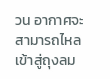วน อากาศจะสามารถไหลเข้าสู่ถุงลม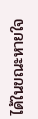ได้ในขณะหายใจ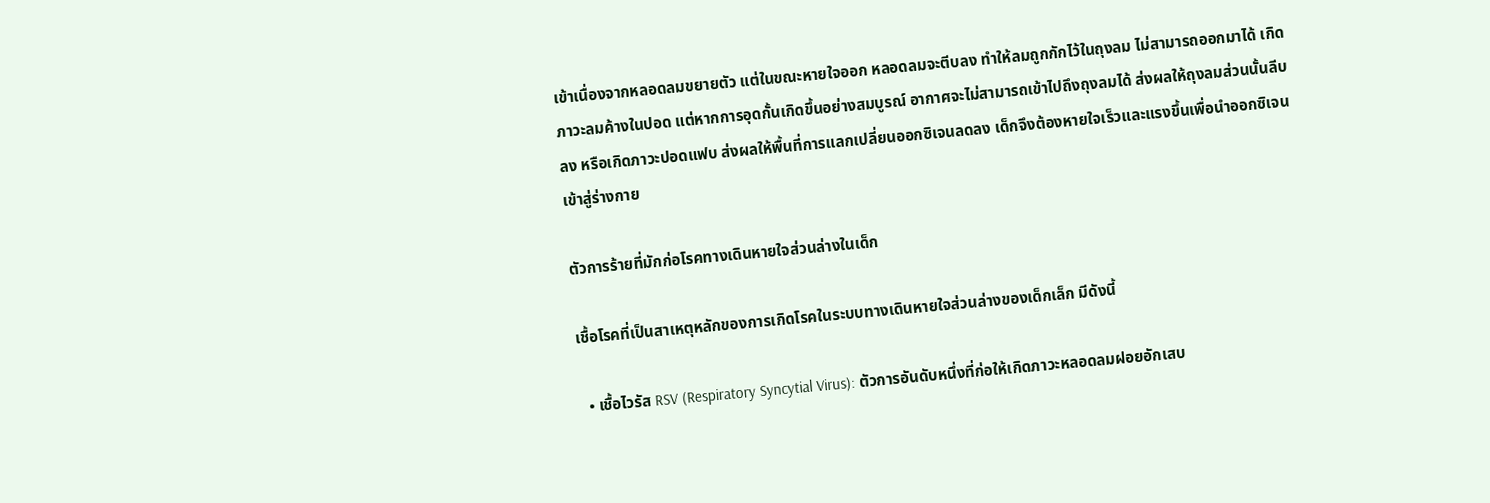เข้าเนื่องจากหลอดลมขยายตัว แต่ในขณะหายใจออก หลอดลมจะตีบลง ทำให้ลมถูกกักไว้ในถุงลม ไม่สามารถออกมาได้ เกิดภาวะลมค้างในปอด แต่หากการอุดกั้นเกิดขึ้นอย่างสมบูรณ์ อากาศจะไม่สามารถเข้าไปถึงถุงลมได้ ส่งผลให้ถุงลมส่วนนั้นลีบลง หรือเกิดภาวะปอดแฟบ ส่งผลให้พื้นที่การแลกเปลี่ยนออกซิเจนลดลง เด็กจึงต้องหายใจเร็วและแรงขึ้นเพื่อนำออกซิเจนเข้าสู่ร่างกาย

ตัวการร้ายที่มักก่อโรคทางเดินหายใจส่วนล่างในเด็ก

เชื้อโรคที่เป็นสาเหตุหลักของการเกิดโรคในระบบทางเดินหายใจส่วนล่างของเด็กเล็ก มีดังนี้

  • เชื้อไวรัส RSV (Respiratory Syncytial Virus): ตัวการอันดับหนึ่งที่ก่อให้เกิดภาวะหลอดลมฝอยอักเสบ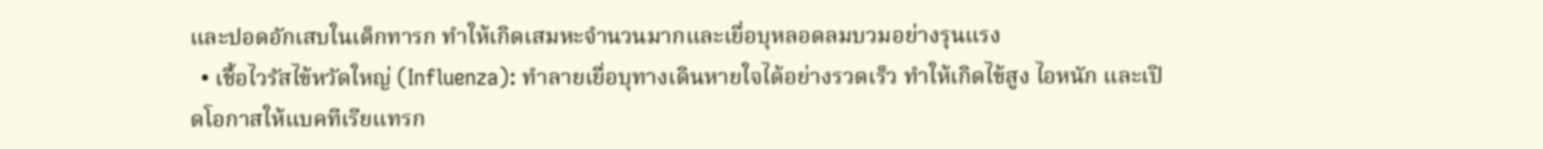และปอดอักเสบในเด็กทารก ทำให้เกิดเสมหะจำนวนมากและเยื่อบุหลอดลมบวมอย่างรุนแรง
  • เชื้อไวรัสไข้หวัดใหญ่ (Influenza): ทำลายเยื่อบุทางเดินหายใจได้อย่างรวดเร็ว ทำให้เกิดไข้สูง ไอหนัก และเปิดโอกาสให้แบคทีเรียแทรก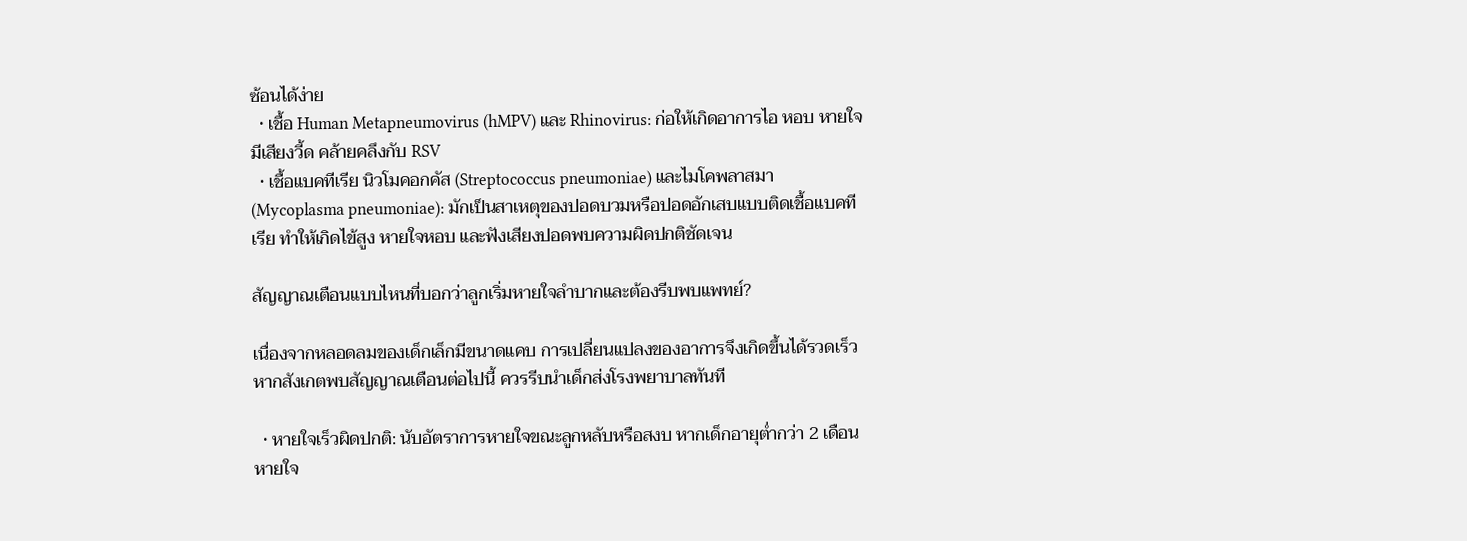ซ้อนได้ง่าย
  • เชื้อ Human Metapneumovirus (hMPV) และ Rhinovirus: ก่อให้เกิดอาการไอ หอบ หายใจมีเสียงวี้ด คล้ายคลึงกับ RSV
  • เชื้อแบคทีเรีย นิวโมคอกคัส (Streptococcus pneumoniae) และไมโคพลาสมา (Mycoplasma pneumoniae): มักเป็นสาเหตุของปอดบวมหรือปอดอักเสบแบบติดเชื้อแบคทีเรีย ทำให้เกิดไข้สูง หายใจหอบ และฟังเสียงปอดพบความผิดปกติชัดเจน

สัญญาณเตือนแบบไหนที่บอกว่าลูกเริ่มหายใจลำบากและต้องรีบพบแพทย์?

เนื่องจากหลอดลมของเด็กเล็กมีขนาดแคบ การเปลี่ยนแปลงของอาการจึงเกิดขึ้นได้รวดเร็ว หากสังเกตพบสัญญาณเตือนต่อไปนี้ ควรรีบนำเด็กส่งโรงพยาบาลทันที

  • หายใจเร็วผิดปกติ: นับอัตราการหายใจขณะลูกหลับหรือสงบ หากเด็กอายุต่ำกว่า 2 เดือน หายใจ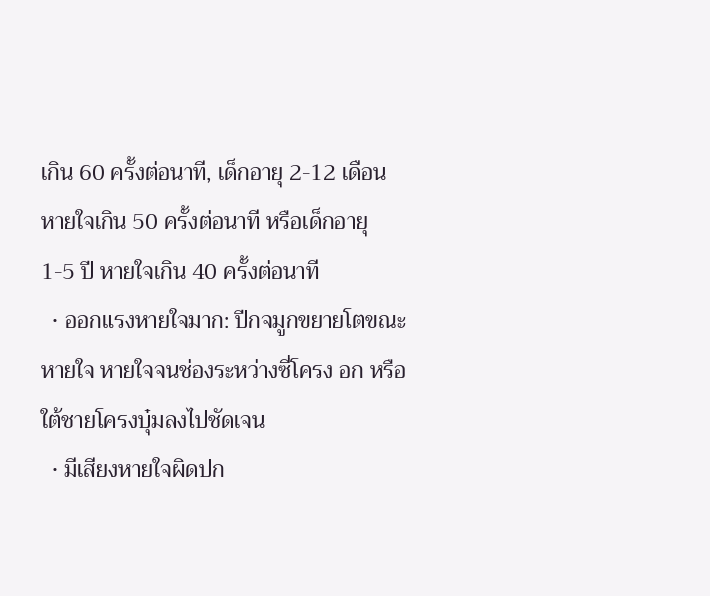เกิน 60 ครั้งต่อนาที, เด็กอายุ 2-12 เดือน หายใจเกิน 50 ครั้งต่อนาที หรือเด็กอายุ 1-5 ปี หายใจเกิน 40 ครั้งต่อนาที
  • ออกแรงหายใจมาก: ปีกจมูกขยายโตขณะหายใจ หายใจจนช่องระหว่างซี่โครง อก หรือใต้ชายโครงบุ๋มลงไปชัดเจน
  • มีเสียงหายใจผิดปก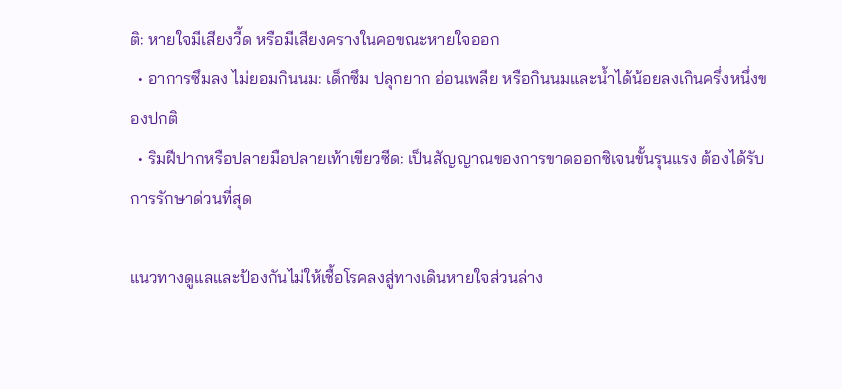ติ: หายใจมีเสียงวี้ด หรือมีเสียงครางในคอขณะหายใจออก
  • อาการซึมลง ไม่ยอมกินนม: เด็กซึม ปลุกยาก อ่อนเพลีย หรือกินนมและน้ำได้น้อยลงเกินครึ่งหนึ่งของปกติ
  • ริมฝีปากหรือปลายมือปลายเท้าเขียวซีด: เป็นสัญญาณของการขาดออกซิเจนขั้นรุนแรง ต้องได้รับการรักษาด่วนที่สุด

แนวทางดูแลและป้องกันไม่ให้เชื้อโรคลงสู่ทางเดินหายใจส่วนล่าง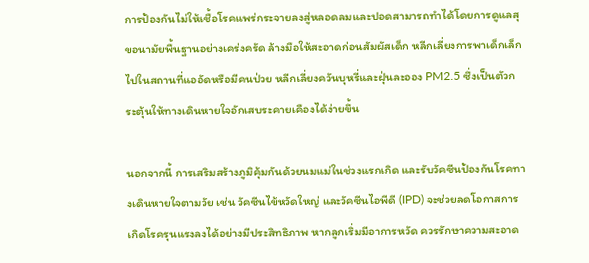การป้องกันไม่ให้เชื้อโรคแพร่กระจายลงสู่หลอดลมและปอดสามารถทำได้โดยการดูแลสุขอนามัยพื้นฐานอย่างเคร่งครัด ล้างมือให้สะอาดก่อนสัมผัสเด็ก หลีกเลี่ยงการพาเด็กเล็กไปในสถานที่แออัดหรือมีคนป่วย หลีกเลี่ยงควันบุหรี่และฝุ่นละออง PM2.5 ซึ่งเป็นตัวกระตุ้นให้ทางเดินหายใจอักเสบระคายเคืองได้ง่ายขึ้น

นอกจากนี้ การเสริมสร้างภูมิคุ้มกันด้วยนมแม่ในช่วงแรกเกิด และรับวัคซีนป้องกันโรคทางเดินหายใจตามวัย เช่น วัคซีนไข้หวัดใหญ่ และวัคซีนไอพีดี (IPD) จะช่วยลดโอกาสการเกิดโรครุนแรงลงได้อย่างมีประสิทธิภาพ หากลูกเริ่มมีอาการหวัด ควรรักษาความสะอาด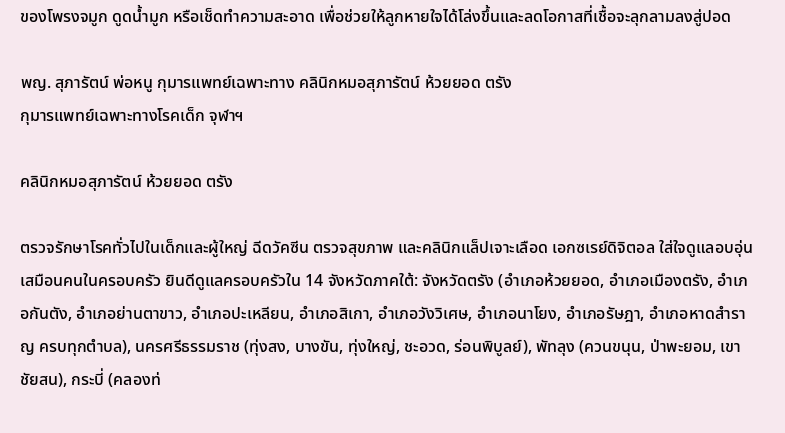ของโพรงจมูก ดูดน้ำมูก หรือเช็ดทำความสะอาด เพื่อช่วยให้ลูกหายใจได้โล่งขึ้นและลดโอกาสที่เชื้อจะลุกลามลงสู่ปอด

พญ. สุภารัตน์ พ่อหนู กุมารแพทย์เฉพาะทาง คลินิกหมอสุภารัตน์ ห้วยยอด ตรัง
กุมารแพทย์เฉพาะทางโรคเด็ก จุฬาฯ

คลินิกหมอสุภารัตน์ ห้วยยอด ตรัง

ตรวจรักษาโรคทั่วไปในเด็กและผู้ใหญ่ ฉีดวัคซีน ตรวจสุขภาพ และคลินิกแล็ปเจาะเลือด เอกซเรย์ดิจิตอล ใส่ใจดูแลอบอุ่นเสมือนคนในครอบครัว ยินดีดูแลครอบครัวใน 14 จังหวัดภาคใต้: จังหวัดตรัง (อำเภอห้วยยอด, อำเภอเมืองตรัง, อำเภอกันตัง, อำเภอย่านตาขาว, อำเภอปะเหลียน, อำเภอสิเกา, อำเภอวังวิเศษ, อำเภอนาโยง, อำเภอรัษฎา, อำเภอหาดสำราญ ครบทุกตำบล), นครศรีธรรมราช (ทุ่งสง, บางขัน, ทุ่งใหญ่, ชะอวด, ร่อนพิบูลย์), พัทลุง (ควนขนุน, ป่าพะยอม, เขาชัยสน), กระบี่ (คลองท่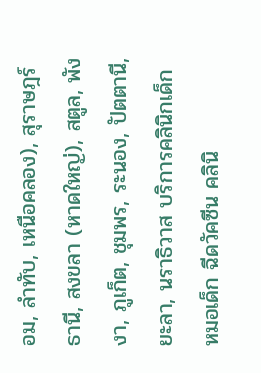อม, ลำทับ, เหนือคลอง), สุราษฎร์ธานี, สงขลา (หาดใหญ่), สตูล, พังงา, ภูเก็ต, ชุมพร, ระนอง, ปัตตานี, ยะลา, นราธิวาส บริการคลินิกเด็ก หมอเด็ก ฉีดวัคซีน คลินิ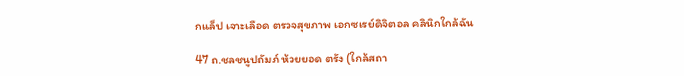กแล็ป เจาะเลือด ตรวจสุขภาพ เอกซเรย์ดิจิตอล คลินิกใกล้ฉัน

47 ถ.ชลชนูปถัมภ์ ห้วยยอด ตรัง (ใกล้สถา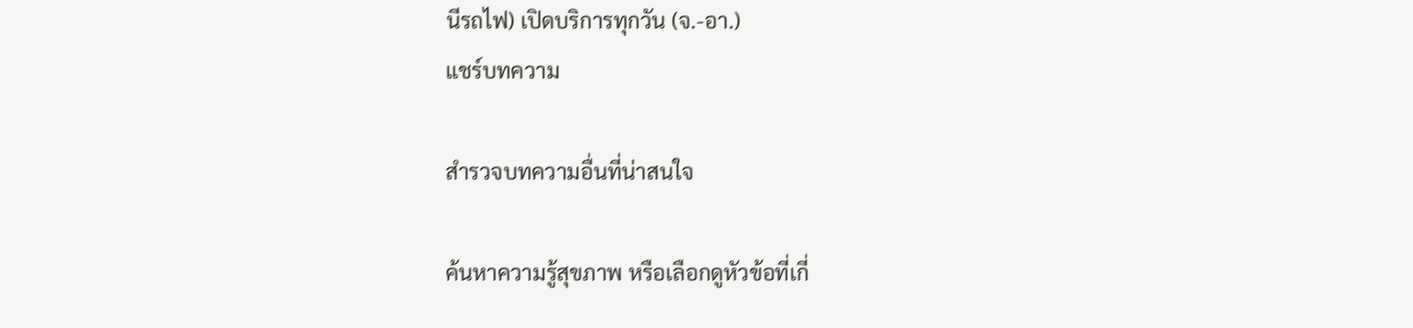นีรถไฟ) เปิดบริการทุกวัน (จ.-อา.)
แชร์บทความ

สำรวจบทความอื่นที่น่าสนใจ

ค้นหาความรู้สุขภาพ หรือเลือกดูหัวข้อที่เกี่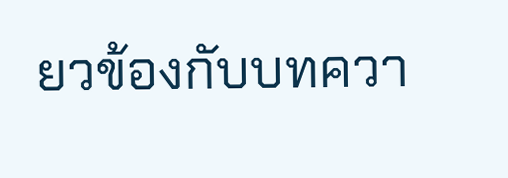ยวข้องกับบทควา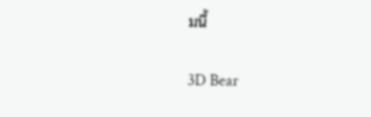มนี้

3D Bear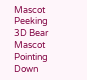Mascot Peeking 3D Bear Mascot Pointing Down